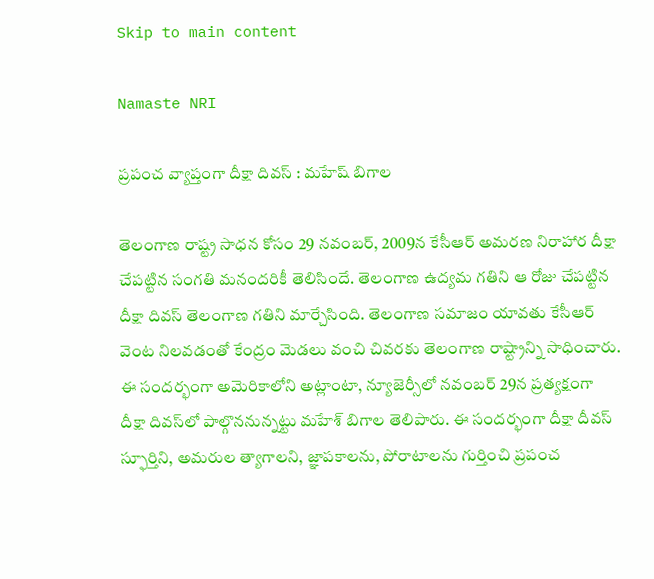Skip to main content

Namaste NRI

ప్రపంచ వ్యాప్తంగా దీక్షా దివస్ : మహేష్ బిగాల

తెలంగాణ రాష్ట్ర సాధన కోసం 29 నవంబర్‌, 2009న కేసీఆర్‌ అమరణ నిరాహార దీక్షా చేపట్టిన సంగతి మనందరికీ తెలిసిందే. తెలంగాణ ఉద్యమ గతిని ఆ రోజు చేపట్టిన దీక్షా దివస్‌ తెలంగాణ గతిని మార్చేసింది. తెలంగాణ సమాజం యావతు కేసీఆర్‌ వెంట నిలవడంతో కేంద్రం మెడలు వంచి చివరకు తెలంగాణ రాష్ట్రాన్ని సాధించారు. ఈ సందర్భంగా అమెరికాలోని అట్లాంటా, న్యూజెర్సీలో నవంబర్‌ 29న ప్రత్యక్షంగా దీక్షా దివస్‌లో పాల్గొననున్నట్టు మహేశ్‌ బిగాల తెలిపారు. ఈ సందర్భంగా దీక్షా దీవస్‌ స్ఫూర్తిని, అమరుల త్యాగాలని, జ్ఞాపకాలను, పోరాటాలను గుర్తించి ప్రపంచ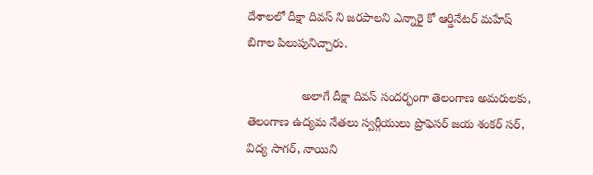దేశాలలో దీక్షా దివస్‌ ని జరపాలని ఎన్నారై కో ఆర్డినేటర్‌ మహేష్‌ బిగాల పిలుపునిచ్చారు.

                అలాగే దీక్షా దివస్‌ సందర్భంగా తెలంగాణ అమరులకు, తెలంగాణ ఉద్యమ నేతలు స్వర్గీయులు ప్రొఫెసర్‌ జయ శంకర్‌ సర్‌, విద్య సాగర్‌, నాయిని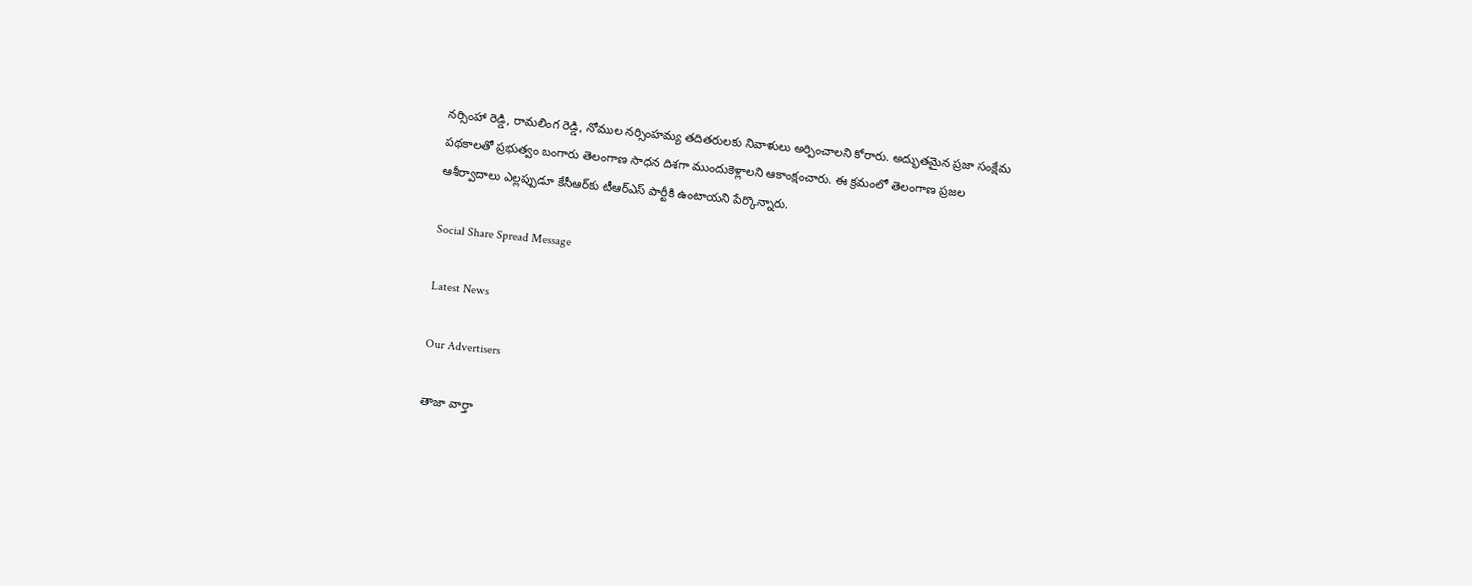నర్సింహా రెడ్డి, రామలింగ రెడ్డి, నోముల నర్సింహమ్య తదితరులకు నివాళులు అర్పించాలని కోరారు. అద్భుతమైన ప్రజా సంక్షేమ పథకాలతో ప్రభుత్వం బంగారు తెలంగాణ సాధన దిశగా ముందుకెళ్లాలని ఆకాంక్షంచారు. ఈ క్రమంలో తెలంగాణ ప్రజల ఆశీర్వాదాలు ఎల్లప్పుడూ కేసీఆర్‌కు టీఆర్‌ఎస్‌ పార్టీకి ఉంటాయని పేర్కొన్నారు.

Social Share Spread Message

Latest News

Our Advertisers

తాజా వార్తా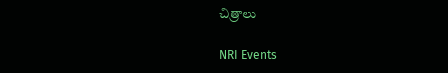చిత్రాలు

NRI Events